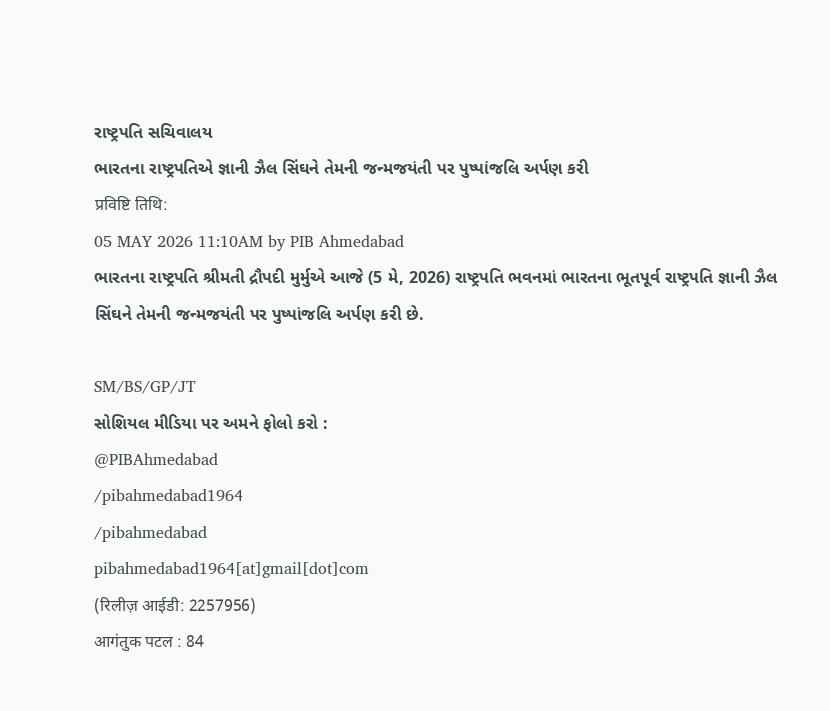રાષ્ટ્રપતિ સચિવાલય
ભારતના રાષ્ટ્રપતિએ જ્ઞાની ઝૈલ સિંઘને તેમની જન્મજયંતી પર પુષ્પાંજલિ અર્પણ કરી
प्रविष्टि तिथि:
05 MAY 2026 11:10AM by PIB Ahmedabad
ભારતના રાષ્ટ્રપતિ શ્રીમતી દ્રૌપદી મુર્મુએ આજે (5 મે, 2026) રાષ્ટ્રપતિ ભવનમાં ભારતના ભૂતપૂર્વ રાષ્ટ્રપતિ જ્ઞાની ઝૈલ સિંઘને તેમની જન્મજયંતી પર પુષ્પાંજલિ અર્પણ કરી છે.

SM/BS/GP/JT
સોશિયલ મીડિયા પર અમને ફોલો કરો :
@PIBAhmedabad
/pibahmedabad1964
/pibahmedabad
pibahmedabad1964[at]gmail[dot]com
(रिलीज़ आईडी: 2257956)
आगंतुक पटल : 84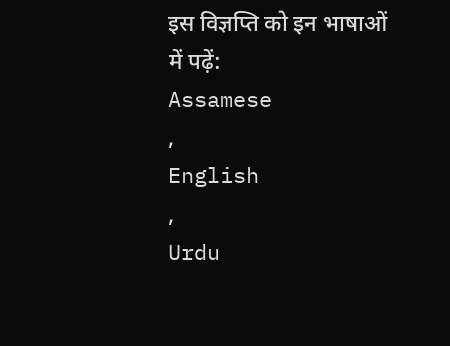इस विज्ञप्ति को इन भाषाओं में पढ़ें:
Assamese
,
English
,
Urdu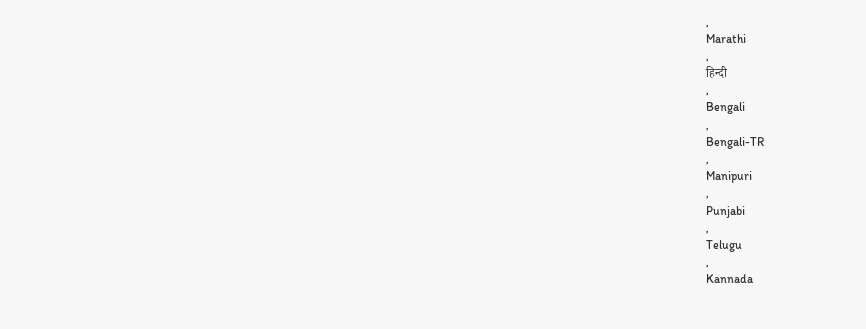,
Marathi
,
हिन्दी
,
Bengali
,
Bengali-TR
,
Manipuri
,
Punjabi
,
Telugu
,
Kannada